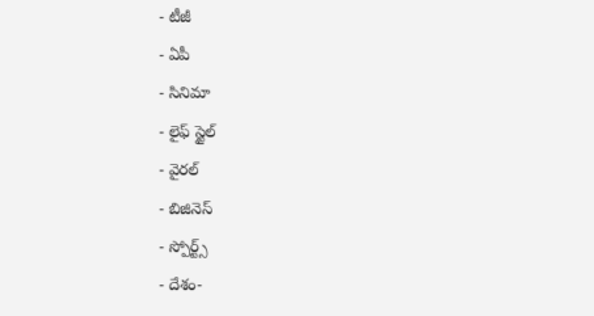- టీజీ
- ఏపీ
- సినిమా
- లైఫ్ స్టైల్
- వైరల్
- బిజినెస్
- స్పోర్ట్స్
- దేశం-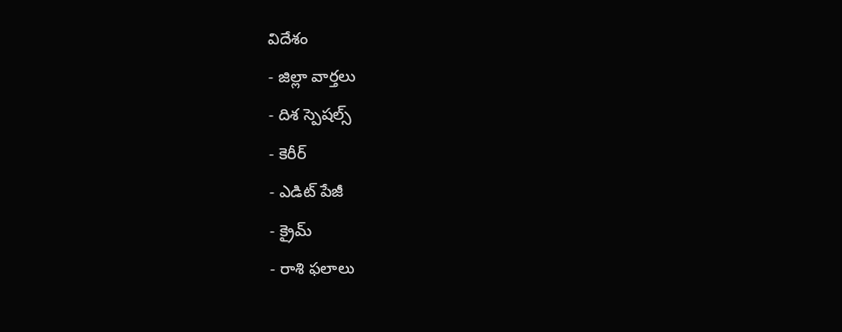విదేశం
- జిల్లా వార్తలు
- దిశ స్పెషల్స్
- కెరీర్
- ఎడిట్ పేజీ
- క్రైమ్
- రాశి ఫలాలు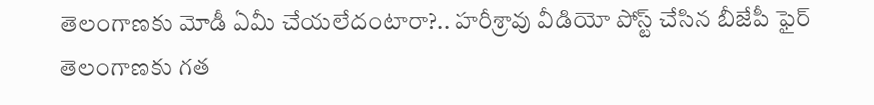తెలంగాణకు మోడీ ఏమీ చేయలేదంటారా?.. హరీశ్రావు వీడియో పోస్ట్ చేసిన బీజేపీ ఫైర్
తెలంగాణకు గత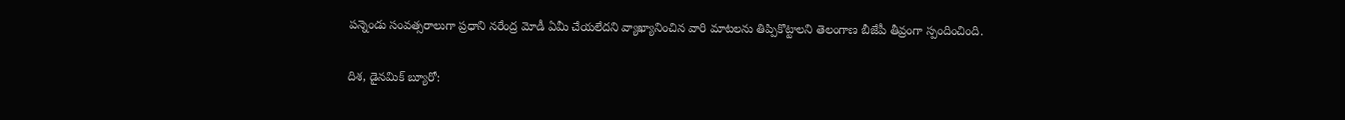పన్నెండు సంవత్సరాలుగా ప్రధాని నరేంద్ర మోడీ ఏమీ చేయలేదని వ్యాఖ్యానించిన వారి మాటలను తిప్పికొట్టాలని తెలంగాణ బీజేపీ తీవ్రంగా స్పందించింది.

దిశ, డైనమిక్ బ్యూరో: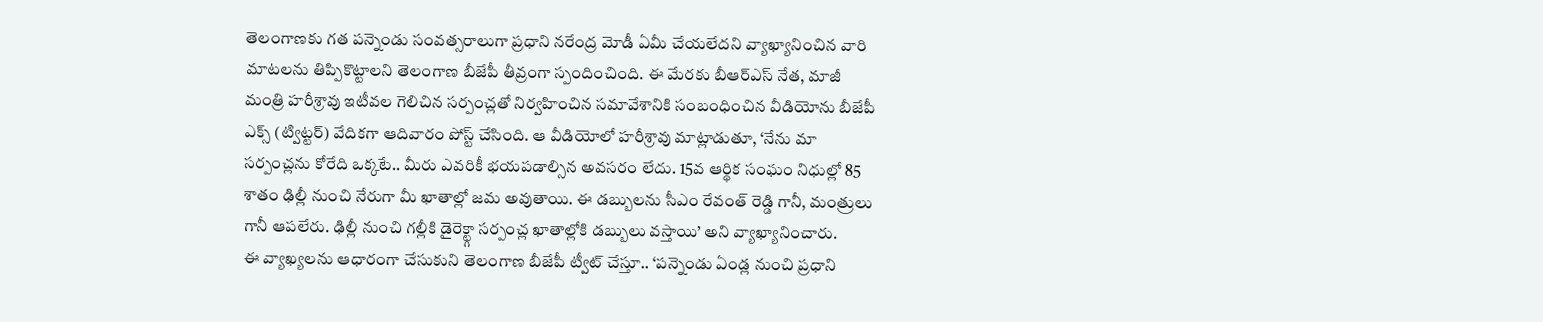తెలంగాణకు గత పన్నెండు సంవత్సరాలుగా ప్రధాని నరేంద్ర మోడీ ఏమీ చేయలేదని వ్యాఖ్యానించిన వారి మాటలను తిప్పికొట్టాలని తెలంగాణ బీజేపీ తీవ్రంగా స్పందించింది. ఈ మేరకు బీఆర్ఎస్ నేత, మాజీ మంత్రి హరీశ్రావు ఇటీవల గెలిచిన సర్పంచ్లతో నిర్వహించిన సమావేశానికి సంబంధించిన వీడియోను బీజేపీ ఎక్స్ (ట్విట్టర్) వేదికగా ఆదివారం పోస్ట్ చేసింది. ఆ వీడియోలో హరీశ్రావు మాట్లాడుతూ, ‘నేను మా సర్పంచ్లను కోరేది ఒక్కటే.. మీరు ఎవరికీ భయపడాల్సిన అవసరం లేదు. 15వ ఆర్థిక సంఘం నిధుల్లో 85 శాతం ఢిల్లీ నుంచి నేరుగా మీ ఖాతాల్లో జమ అవుతాయి. ఈ డబ్బులను సీఎం రేవంత్ రెడ్డి గానీ, మంత్రులు గానీ ఆపలేరు. ఢిల్లీ నుంచి గల్లీకి డైరెక్ట్గా సర్పంచ్ల ఖాతాల్లోకి డబ్బులు వస్తాయి’ అని వ్యాఖ్యానించారు.
ఈ వ్యాఖ్యలను ఆధారంగా చేసుకుని తెలంగాణ బీజేపీ ట్వీట్ చేస్తూ.. ‘పన్నెండు ఏండ్ల నుంచి ప్రధాని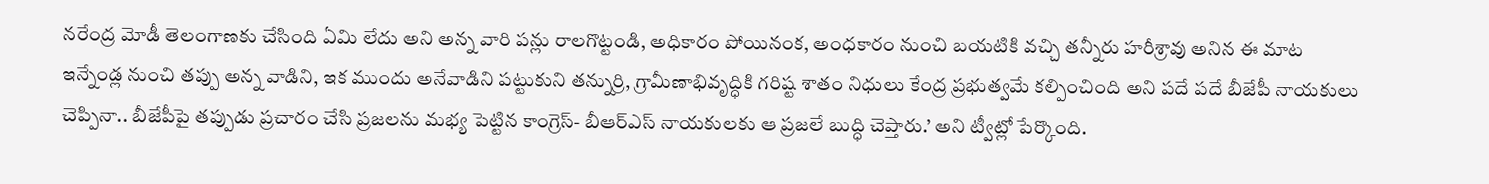నరేంద్ర మోడీ తెలంగాణకు చేసింది ఏమి లేదు అని అన్న వారి పన్లు రాలగొట్టండి, అధికారం పోయినంక, అంధకారం నుంచి బయటికి వచ్చి తన్నీరు హరీశ్రావు అనిన ఈ మాట ఇన్నేండ్ల నుంచి తప్పు అన్న వాడిని, ఇక ముందు అనేవాడిని పట్టుకుని తన్నుర్రి, గ్రామీణాభివృద్ధికి గరిష్ట శాతం నిధులు కేంద్ర ప్రభుత్వమే కల్పించింది అని పదే పదే బీజేపీ నాయకులు చెప్పినా.. బీజేపీపై తప్పుడు ప్రచారం చేసి ప్రజలను మభ్య పెట్టిన కాంగ్రెస్- బీఆర్ఎస్ నాయకులకు ఆ ప్రజలే బుద్ధి చెప్తారు.’ అని ట్వీట్లో పేర్కొంది.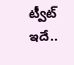ట్వీట్ ఇదే..